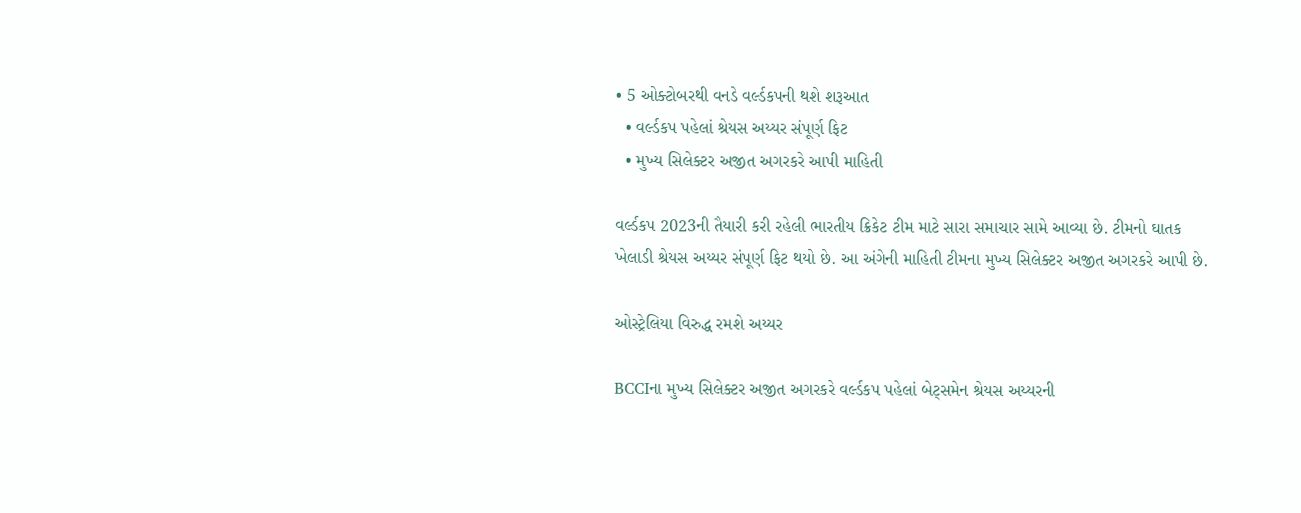• 5 ઓક્ટોબરથી વનડે વર્લ્ડકપની થશે શરૂઆત
  • વર્લ્ડકપ પહેલાં શ્રેયસ અય્યર સંપૂર્ણ ફિટ
  • મુખ્ય સિલેક્ટર અજીત અગરકરે આપી માહિતી

વર્લ્ડકપ 2023ની તૈયારી કરી રહેલી ભારતીય ક્રિકેટ ટીમ માટે સારા સમાચાર સામે આવ્યા છે. ટીમનો ઘાતક ખેલાડી શ્રેયસ અય્યર સંપૂર્ણ ફિટ થયો છે. આ અંગેની માહિતી ટીમના મુખ્ય સિલેક્ટર અજીત અગરકરે આપી છે.

ઓસ્ટ્રેલિયા વિરુદ્ધ રમશે અય્યર

BCCIના મુખ્ય સિલેક્ટર અજીત અગરકરે વર્લ્ડકપ પહેલાં બેટ્સમેન શ્રેયસ અય્યરની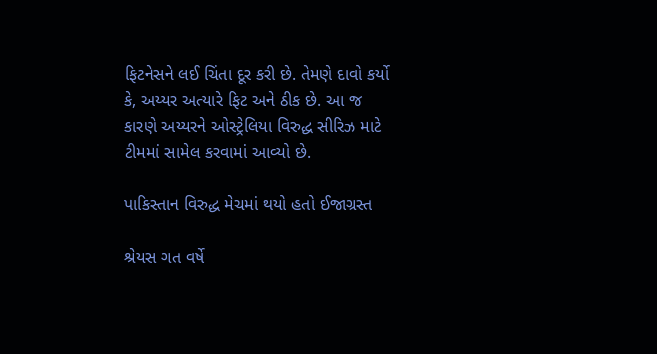ફિટનેસને લઈ ચિંતા દૂર કરી છે. તેમણે દાવો કર્યો કે, અય્યર અત્યારે ફિટ અને ઠીક છે. આ જ કારણે અય્યરને ઓસ્ટ્રેલિયા વિરુદ્ધ સીરિઝ માટે ટીમમાં સામેલ કરવામાં આવ્યો છે.

પાકિસ્તાન વિરુદ્ધ મેચમાં થયો હતો ઈજાગ્રસ્ત

શ્રેયસ ગત વર્ષે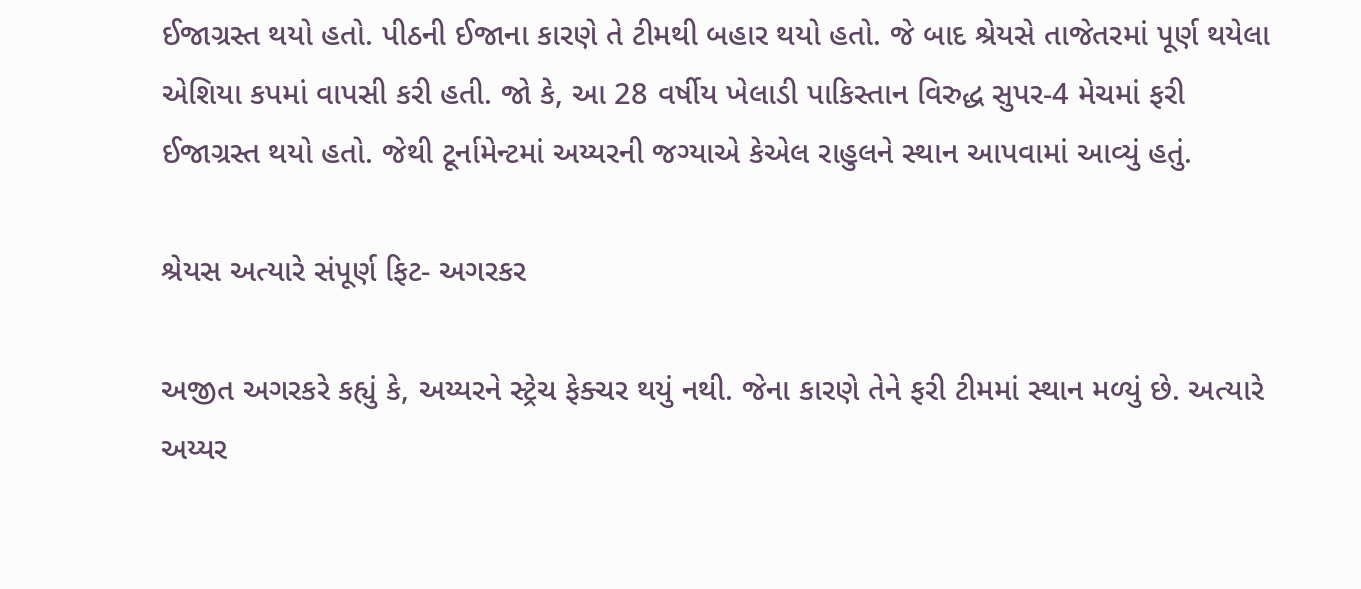ઈજાગ્રસ્ત થયો હતો. પીઠની ઈજાના કારણે તે ટીમથી બહાર થયો હતો. જે બાદ શ્રેયસે તાજેતરમાં પૂર્ણ થયેલા એશિયા કપમાં વાપસી કરી હતી. જો કે, આ 28 વર્ષીય ખેલાડી પાકિસ્તાન વિરુદ્ધ સુપર-4 મેચમાં ફરી ઈજાગ્રસ્ત થયો હતો. જેથી ટૂર્નામેન્ટમાં અય્યરની જગ્યાએ કેએલ રાહુલને સ્થાન આપવામાં આવ્યું હતું.

શ્રેયસ અત્યારે સંપૂર્ણ ફિટ- અગરકર

અજીત અગરકરે કહ્યું કે, અય્યરને સ્ટ્રેચ ફેક્ચર થયું નથી. જેના કારણે તેને ફરી ટીમમાં સ્થાન મળ્યું છે. અત્યારે અય્યર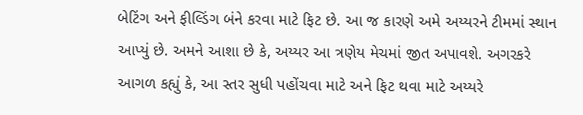બેટિંગ અને ફીલ્ડિંગ બંને કરવા માટે ફિટ છે. આ જ કારણે અમે અય્યરને ટીમમાં સ્થાન આપ્યું છે. અમને આશા છે કે, અય્યર આ ત્રણેય મેચમાં જીત અપાવશે. અગરકરે આગળ કહ્યું કે, આ સ્તર સુધી પહોંચવા માટે અને ફિટ થવા માટે અય્યરે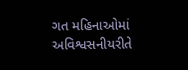ગત મહિનાઓમાં અવિશ્વસનીયરીતે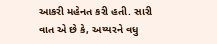આકરી મહેનત કરી હતી. સારી વાત એ છે કે, અય્યરને વધુ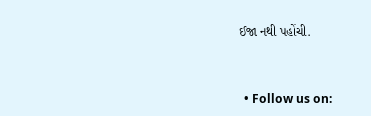ઈજા નથી પહોંચી.


  • Follow us on: